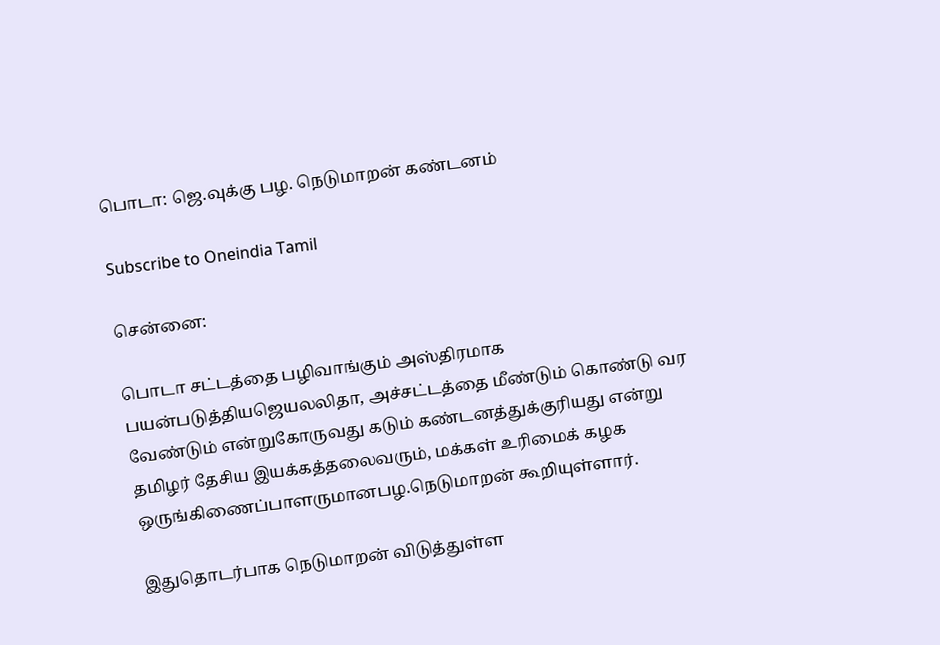பொடா: ஜெ.வுக்கு பழ. நெடுமாறன் கண்டனம்

Subscribe to Oneindia Tamil

சென்னை:

பொடா சட்டத்தை பழிவாங்கும் அஸ்திரமாக பயன்படுத்தியஜெயலலிதா, அச்சட்டத்தை மீண்டும் கொண்டு வர வேண்டும் என்றுகோருவது கடும் கண்டனத்துக்குரியது என்று தமிழர் தேசிய இயக்கத்தலைவரும், மக்கள் உரிமைக் கழக ஒருங்கிணைப்பாளருமானபழ.நெடுமாறன் கூறியுள்ளார்.

இதுதொடர்பாக நெடுமாறன் விடுத்துள்ள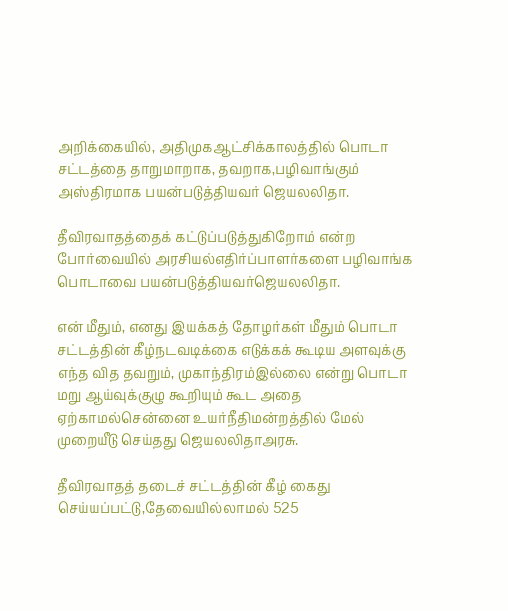அறிக்கையில், அதிமுகஆட்சிக்காலத்தில் பொடா சட்டத்தை தாறுமாறாக, தவறாக,பழிவாங்கும் அஸ்திரமாக பயன்படுத்தியவர் ஜெயலலிதா.

தீவிரவாதத்தைக் கட்டுப்படுத்துகிறோம் என்ற போர்வையில் அரசியல்எதிர்ப்பாளர்களை பழிவாங்க பொடாவை பயன்படுத்தியவர்ஜெயலலிதா.

என் மீதும், எனது இயக்கத் தோழர்கள் மீதும் பொடா சட்டத்தின் கீழ்நடவடிக்கை எடுக்கக் கூடிய அளவுக்கு எந்த வித தவறும், முகாந்திரம்இல்லை என்று பொடா மறு ஆய்வுக்குழு கூறியும் கூட அதை ஏற்காமல்சென்னை உயர்நீதிமன்றத்தில் மேல் முறையீடு செய்தது ஜெயலலிதாஅரசு.

தீவிரவாதத் தடைச் சட்டத்தின் கீழ் கைது செய்யப்பட்டு,தேவையில்லாமல் 525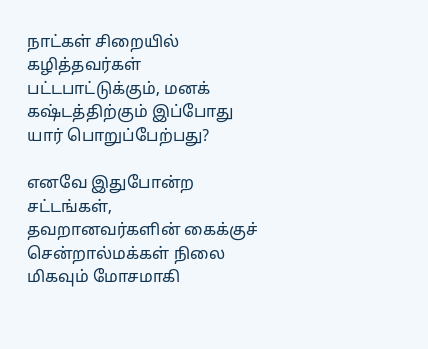நாட்கள் சிறையில் கழித்தவர்கள் பட்டபாட்டுக்கும், மனக் கஷ்டத்திற்கும் இப்போது யார் பொறுப்பேற்பது?

எனவே இதுபோன்ற சட்டங்கள், தவறானவர்களின் கைக்குச் சென்றால்மக்கள் நிலை மிகவும் மோசமாகி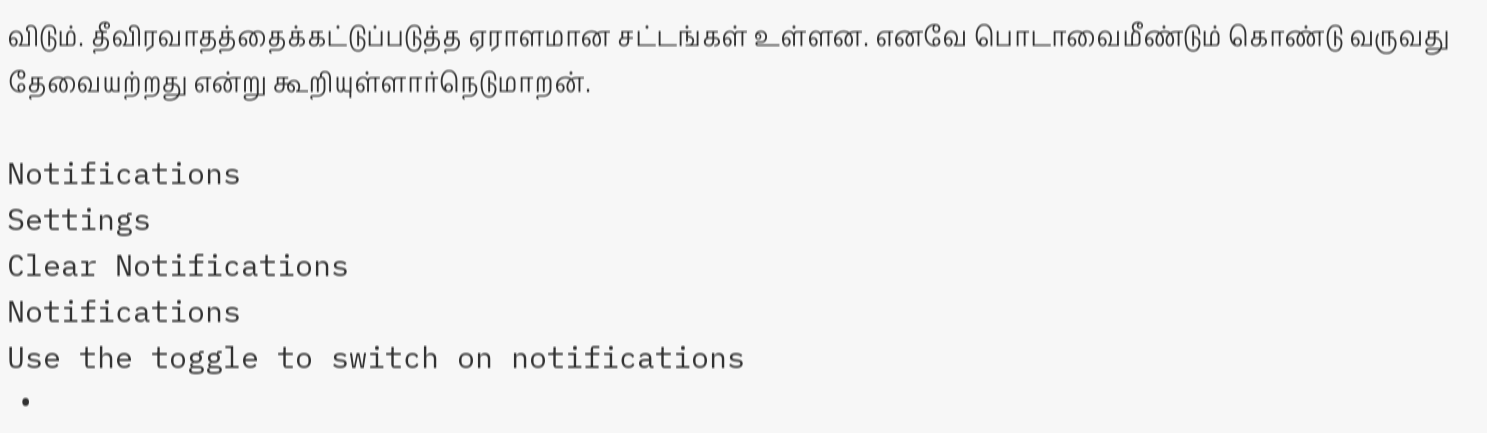விடும். தீவிரவாதத்தைக்கட்டுப்படுத்த ஏராளமான சட்டங்கள் உள்ளன. எனவே பொடாவைமீண்டும் கொண்டு வருவது தேவையற்றது என்று கூறியுள்ளார்நெடுமாறன்.

Notifications
Settings
Clear Notifications
Notifications
Use the toggle to switch on notifications
  •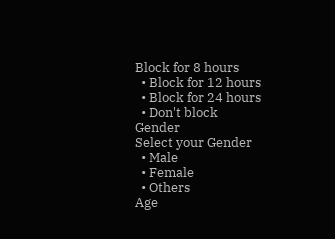Block for 8 hours
  • Block for 12 hours
  • Block for 24 hours
  • Don't block
Gender
Select your Gender
  • Male
  • Female
  • Others
Age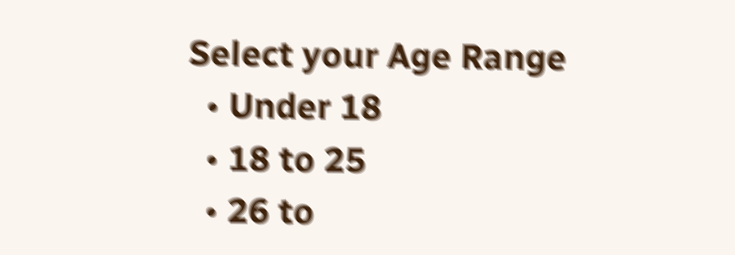Select your Age Range
  • Under 18
  • 18 to 25
  • 26 to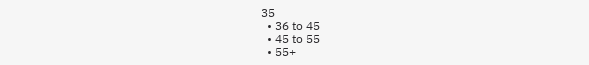35
  • 36 to 45
  • 45 to 55
  • 55+